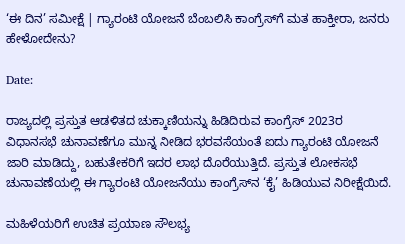‘ಈ ದಿನ’ ಸಮೀಕ್ಷೆ | ಗ್ಯಾರಂಟಿ ಯೋಜನೆ ಬೆಂಬಲಿಸಿ ಕಾಂಗ್ರೆಸ್‌ಗೆ ಮತ ಹಾಕ್ತೀರಾ, ಜನರು ಹೇಳೋದೇನು?

Date:

ರಾಜ್ಯದಲ್ಲಿ ಪ್ರಸ್ತುತ ಆಡಳಿತದ ಚುಕ್ಕಾಣಿಯನ್ನು ಹಿಡಿದಿರುವ ಕಾಂಗ್ರೆಸ್ 2023ರ ವಿಧಾನಸಭೆ ಚುನಾವಣೆಗೂ ಮುನ್ನ ನೀಡಿದ ಭರವಸೆಯಂತೆ ಐದು ಗ್ಯಾರಂಟಿ ಯೋಜನೆ ಜಾರಿ ಮಾಡಿದ್ದು, ಬಹುತೇಕರಿಗೆ ಇದರ ಲಾಭ ದೊರೆಯುತ್ತಿದೆ. ಪ್ರಸ್ತುತ ಲೋಕಸಭೆ ಚುನಾವಣೆಯಲ್ಲಿ ಈ ಗ್ಯಾರಂಟಿ ಯೋಜನೆಯು ಕಾಂಗ್ರೆಸ್‌ನ ‘ಕೈ’ ಹಿಡಿಯುವ ನಿರೀಕ್ಷೆಯಿದೆ.

ಮಹಿಳೆಯರಿಗೆ ಉಚಿತ ಪ್ರಯಾಣ ಸೌಲಭ್ಯ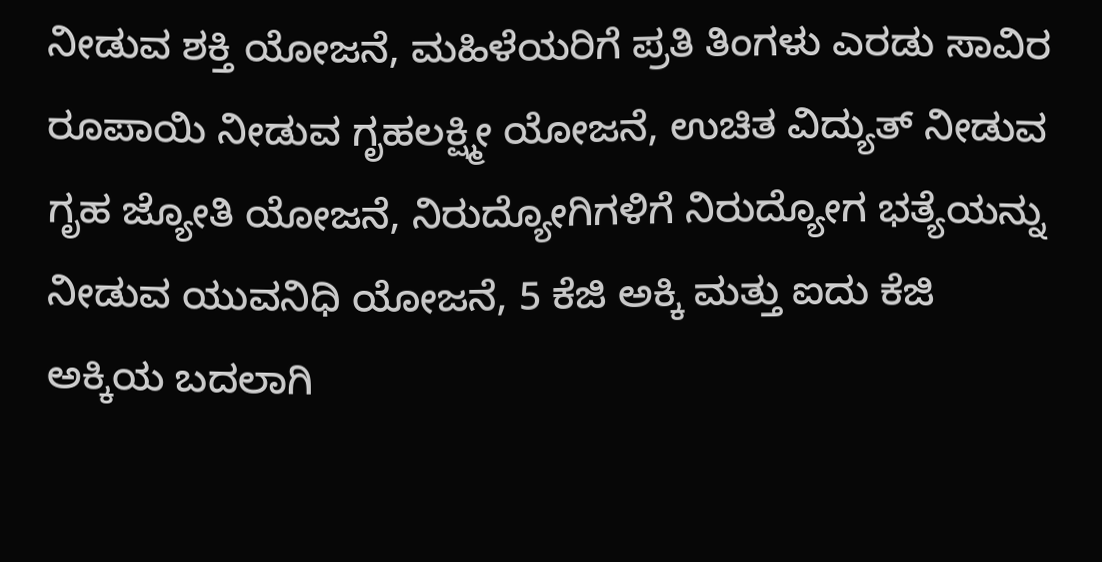ನೀಡುವ ಶಕ್ತಿ ಯೋಜನೆ, ಮಹಿಳೆಯರಿಗೆ ಪ್ರತಿ ತಿಂಗಳು ಎರಡು ಸಾವಿರ ರೂಪಾಯಿ ನೀಡುವ ಗೃಹಲಕ್ಷ್ಮೀ ಯೋಜನೆ, ಉಚಿತ ವಿದ್ಯುತ್ ನೀಡುವ ಗೃಹ ಜ್ಯೋತಿ ಯೋಜನೆ, ನಿರುದ್ಯೋಗಿಗಳಿಗೆ ನಿರುದ್ಯೋಗ ಭತ್ಯೆಯನ್ನು ನೀಡುವ ಯುವನಿಧಿ ಯೋಜನೆ, 5 ಕೆಜಿ ಅಕ್ಕಿ ಮತ್ತು ಐದು ಕೆಜಿ ಅಕ್ಕಿಯ ಬದಲಾಗಿ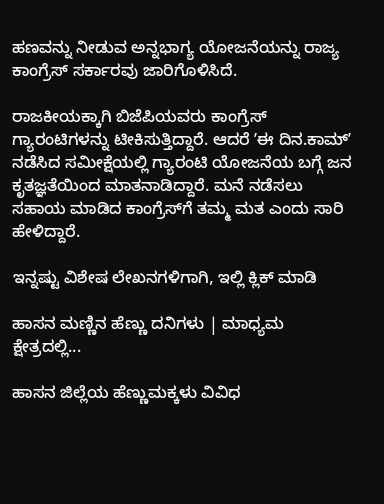ಹಣವನ್ನು ನೀಡುವ ಅನ್ನಭಾಗ್ಯ ಯೋಜನೆಯನ್ನು ರಾಜ್ಯ ಕಾಂಗ್ರೆಸ್ ಸರ್ಕಾರವು ಜಾರಿಗೊಳಿಸಿದೆ.

ರಾಜಕೀಯಕ್ಕಾಗಿ ಬಿಜೆಪಿಯವರು ಕಾಂಗ್ರೆಸ್‌ ಗ್ಯಾರಂಟಿಗಳನ್ನು ಟೀಕಿಸುತ್ತಿದ್ದಾರೆ. ಆದರೆ ʼಈ ದಿನ.ಕಾಮ್‌ʼ ನಡೆಸಿದ ಸಮೀಕ್ಷೆಯಲ್ಲಿ ಗ್ಯಾರಂಟಿ ಯೋಜನೆಯ ಬಗ್ಗೆ ಜನ ಕೃತಜ್ಞತೆಯಿಂದ ಮಾತನಾಡಿದ್ದಾರೆ. ಮನೆ ನಡೆಸಲು ಸಹಾಯ ಮಾಡಿದ ಕಾಂಗ್ರೆಸ್‌ಗೆ ತಮ್ಮ ಮತ ಎಂದು ಸಾರಿ ಹೇಳಿದ್ದಾರೆ.

ಇನ್ನಷ್ಟು ವಿಶೇಷ ಲೇಖನಗಳಿಗಾಗಿ, ಇಲ್ಲಿ ಕ್ಲಿಕ್ ಮಾಡಿ

ಹಾಸನ ಮಣ್ಣಿನ ಹೆಣ್ಣು ದನಿಗಳು | ಮಾಧ್ಯಮ ಕ್ಷೇತ್ರದಲ್ಲಿ...

ಹಾಸನ ಜಿಲ್ಲೆಯ ಹೆಣ್ಣುಮಕ್ಕಳು ವಿವಿಧ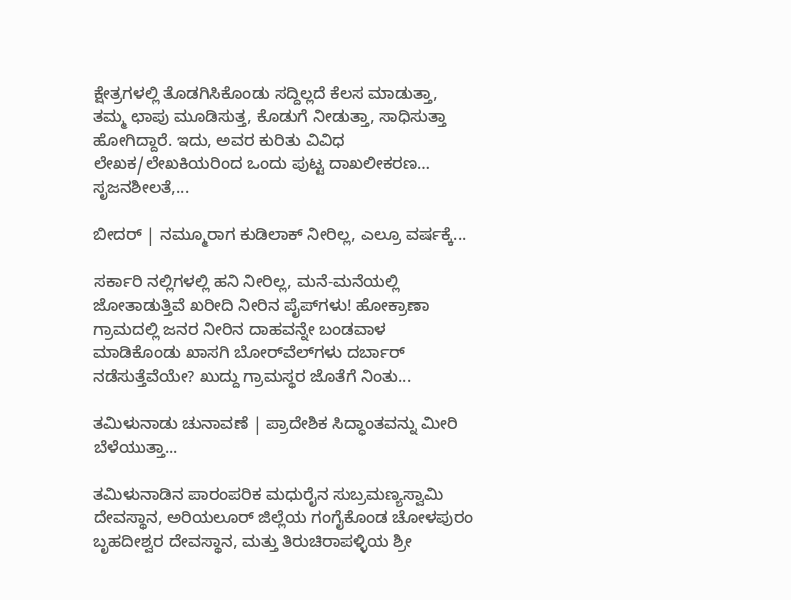ಕ್ಷೇತ್ರಗಳಲ್ಲಿ ತೊಡಗಿಸಿಕೊಂಡು ಸದ್ದಿಲ್ಲದೆ ಕೆಲಸ ಮಾಡುತ್ತಾ, ತಮ್ಮ ಛಾಪು ಮೂಡಿಸುತ್ತ, ಕೊಡುಗೆ ನೀಡುತ್ತಾ, ಸಾಧಿಸುತ್ತಾ ಹೋಗಿದ್ದಾರೆ. ಇದು, ಅವರ ಕುರಿತು ವಿವಿಧ ಲೇಖಕ/ಲೇಖಕಿಯರಿಂದ ಒಂದು ಪುಟ್ಟ ದಾಖಲೀಕರಣ… ಸೃಜನಶೀಲತೆ,...

ಬೀದರ್ | ನಮ್ಮೂರಾಗ ಕುಡಿಲಾಕ್ ನೀರಿಲ್ಲ, ಎಲ್ರೂ ವರ್ಷಕ್ಕೆ...

ಸರ್ಕಾರಿ ನಲ್ಲಿಗಳಲ್ಲಿ ಹನಿ ನೀರಿಲ್ಲ, ಮನೆ-ಮನೆಯಲ್ಲಿ ಜೋತಾಡುತ್ತಿವೆ ಖರೀದಿ ನೀರಿನ ಪೈಪ್‌ಗಳು! ಹೋಕ್ರಾಣಾ ಗ್ರಾಮದಲ್ಲಿ ಜನರ ನೀರಿನ ದಾಹವನ್ನೇ ಬಂಡವಾಳ ಮಾಡಿಕೊಂಡು ಖಾಸಗಿ ಬೋರ್‌ವೆಲ್‌ಗಳು ದರ್ಬಾರ್‌ ನಡೆಸುತ್ತೆವೆಯೇ? ಖುದ್ದು ಗ್ರಾಮಸ್ಥರ ಜೊತೆಗೆ ನಿಂತು...

ತಮಿಳುನಾಡು ಚುನಾವಣೆ | ಪ್ರಾದೇಶಿಕ ಸಿದ್ಧಾಂತವನ್ನು ಮೀರಿ ಬೆಳೆಯುತ್ತಾ...

ತಮಿಳುನಾಡಿನ ಪಾರಂಪರಿಕ ಮಧುರೈನ ಸುಬ್ರಮಣ್ಯಸ್ವಾಮಿ ದೇವಸ್ಥಾನ, ಅರಿಯಲೂರ್ ಜಿಲ್ಲೆಯ ಗಂಗೈಕೊಂಡ ಚೋಳಪುರಂ ಬೃಹದೀಶ್ವರ ದೇವಸ್ಥಾನ, ಮತ್ತು ತಿರುಚಿರಾಪಳ್ಳಿಯ ಶ್ರೀ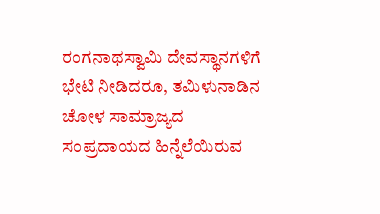ರಂಗನಾಥಸ್ವಾಮಿ ದೇವಸ್ಥಾನಗಳಿಗೆ ಭೇಟಿ ನೀಡಿದರೂ, ತಮಿಳುನಾಡಿನ ಚೋಳ ಸಾಮ್ರಾಜ್ಯದ ಸಂಪ್ರದಾಯದ ಹಿನ್ನೆಲೆಯಿರುವ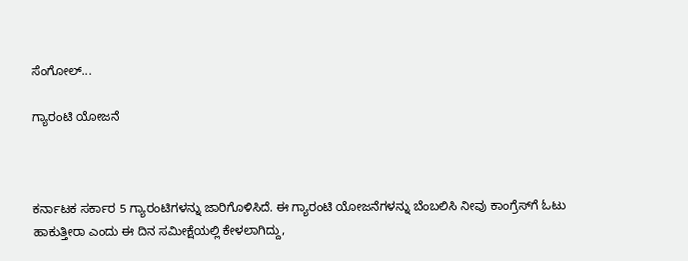ಸೆಂಗೋಲ್...

ಗ್ಯಾರಂಟಿ ಯೋಜನೆ



ಕರ್ನಾಟಕ ಸರ್ಕಾರ 5 ಗ್ಯಾರಂಟಿಗಳನ್ನು ಜಾರಿಗೊಳಿಸಿದೆ. ಈ ಗ್ಯಾರಂಟಿ ಯೋಜನೆಗಳನ್ನು ಬೆಂಬಲಿಸಿ ನೀವು ಕಾಂಗ್ರೆಸ್‌ಗೆ ಓಟು ಹಾಕುತ್ತೀರಾ ಎಂದು ಈ ದಿನ ಸಮೀಕ್ಷೆಯಲ್ಲಿ ಕೇಳಲಾಗಿದ್ದು,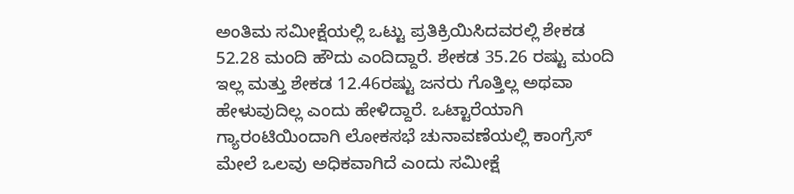ಅಂತಿಮ ಸಮೀಕ್ಷೆಯಲ್ಲಿ ಒಟ್ಟು ಪ್ರತಿಕ್ರಿಯಿಸಿದವರಲ್ಲಿ ಶೇಕಡ 52.28 ಮಂದಿ ಹೌದು ಎಂದಿದ್ದಾರೆ. ಶೇಕಡ 35.26 ರಷ್ಟು ಮಂದಿ ಇಲ್ಲ ಮತ್ತು ಶೇಕಡ 12.46ರಷ್ಟು ಜನರು ಗೊತ್ತಿಲ್ಲ ಅಥವಾ ಹೇಳುವುದಿಲ್ಲ ಎಂದು ಹೇಳಿದ್ದಾರೆ. ಒಟ್ಟಾರೆಯಾಗಿ ಗ್ಯಾರಂಟಿಯಿಂದಾಗಿ ಲೋಕಸಭೆ ಚುನಾವಣೆಯಲ್ಲಿ ಕಾಂಗ್ರೆಸ್‌ ಮೇಲೆ ಒಲವು ಅಧಿಕವಾಗಿದೆ ಎಂದು ಸಮೀಕ್ಷೆ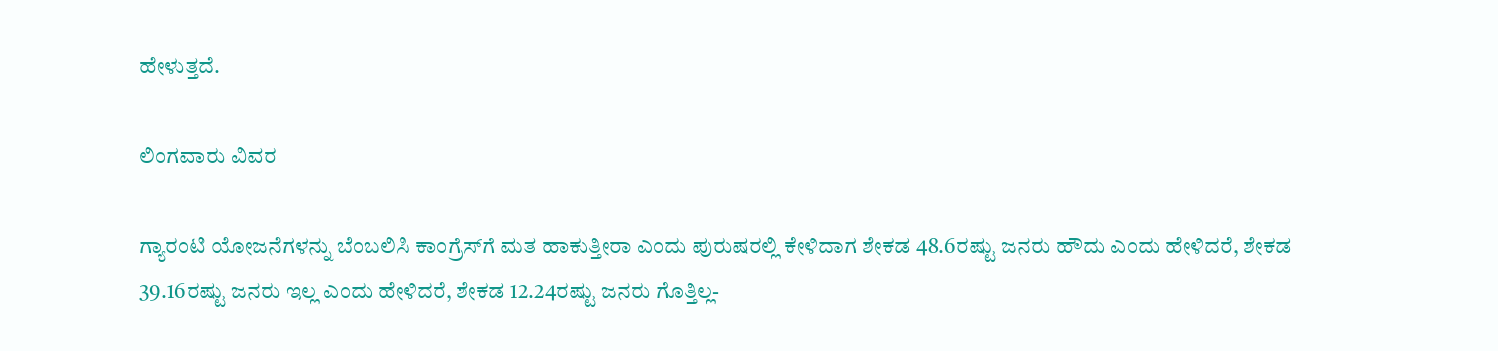ಹೇಳುತ್ತದೆ.

ಲಿಂಗವಾರು ವಿವರ

ಗ್ಯಾರಂಟಿ ಯೋಜನೆಗಳನ್ನು ಬೆಂಬಲಿಸಿ ಕಾಂಗ್ರೆಸ್‌ಗೆ ಮತ ಹಾಕುತ್ತೀರಾ ಎಂದು ಪುರುಷರಲ್ಲಿ ಕೇಳಿದಾಗ ಶೇಕಡ 48.6ರಷ್ಟು ಜನರು ಹೌದು ಎಂದು ಹೇಳಿದರೆ, ಶೇಕಡ 39.16ರಷ್ಟು ಜನರು ಇಲ್ಲ ಎಂದು ಹೇಳಿದರೆ, ಶೇಕಡ 12.24ರಷ್ಟು ಜನರು ಗೊತ್ತಿಲ್ಲ-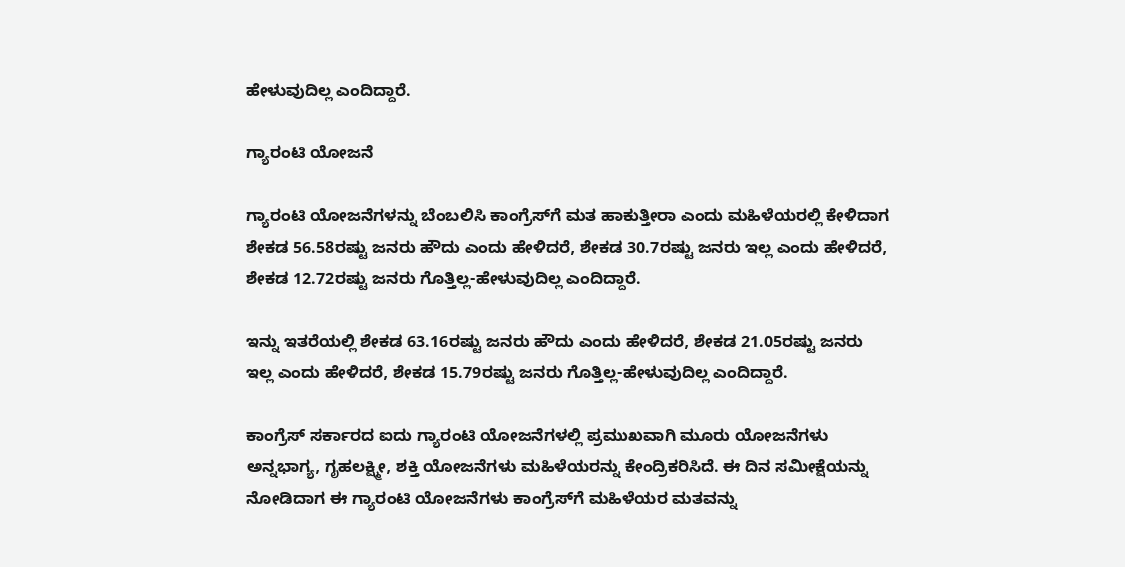ಹೇಳುವುದಿಲ್ಲ ಎಂದಿದ್ದಾರೆ.

ಗ್ಯಾರಂಟಿ ಯೋಜನೆ

ಗ್ಯಾರಂಟಿ ಯೋಜನೆಗಳನ್ನು ಬೆಂಬಲಿಸಿ ಕಾಂಗ್ರೆಸ್‌ಗೆ ಮತ ಹಾಕುತ್ತೀರಾ ಎಂದು ಮಹಿಳೆಯರಲ್ಲಿ ಕೇಳಿದಾಗ ಶೇಕಡ 56.58ರಷ್ಟು ಜನರು ಹೌದು ಎಂದು ಹೇಳಿದರೆ, ಶೇಕಡ 30.7ರಷ್ಟು ಜನರು ಇಲ್ಲ ಎಂದು ಹೇಳಿದರೆ, ಶೇಕಡ 12.72ರಷ್ಟು ಜನರು ಗೊತ್ತಿಲ್ಲ-ಹೇಳುವುದಿಲ್ಲ ಎಂದಿದ್ದಾರೆ.

ಇನ್ನು ಇತರೆಯಲ್ಲಿ ಶೇಕಡ 63.16ರಷ್ಟು ಜನರು ಹೌದು ಎಂದು ಹೇಳಿದರೆ, ಶೇಕಡ 21.05ರಷ್ಟು ಜನರು ಇಲ್ಲ ಎಂದು ಹೇಳಿದರೆ, ಶೇಕಡ 15.79ರಷ್ಟು ಜನರು ಗೊತ್ತಿಲ್ಲ-ಹೇಳುವುದಿಲ್ಲ ಎಂದಿದ್ದಾರೆ.

ಕಾಂಗ್ರೆಸ್ ಸರ್ಕಾರದ ಐದು ಗ್ಯಾರಂಟಿ ಯೋಜನೆಗಳಲ್ಲಿ ಪ್ರಮುಖವಾಗಿ ಮೂರು ಯೋಜನೆಗಳು ಅನ್ನಭಾಗ್ಯ, ಗೃಹಲಕ್ಷ್ಮೀ, ಶಕ್ತಿ ಯೋಜನೆಗಳು ಮಹಿಳೆಯರನ್ನು ಕೇಂದ್ರಿಕರಿಸಿದೆ. ಈ ದಿನ ಸಮೀಕ್ಷೆಯನ್ನು ನೋಡಿದಾಗ ಈ ಗ್ಯಾರಂಟಿ ಯೋಜನೆಗಳು ಕಾಂಗ್ರೆಸ್‌ಗೆ ಮಹಿಳೆಯರ ಮತವನ್ನು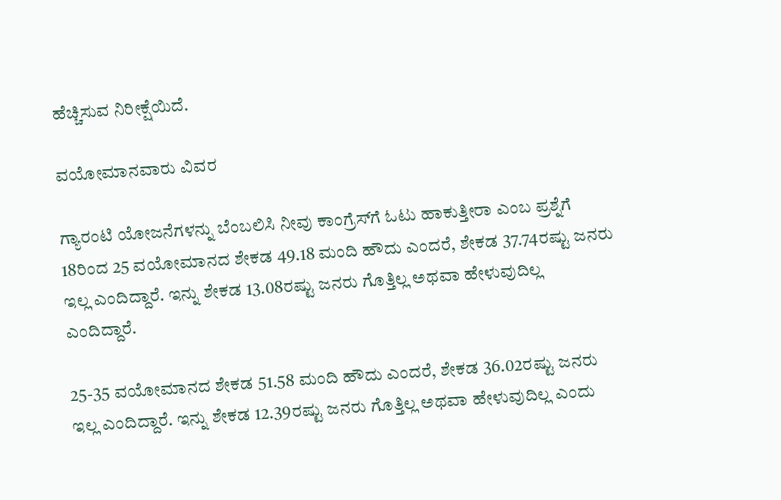ಹೆಚ್ಚಿಸುವ ನಿರೀಕ್ಷೆಯಿದೆ.

ವಯೋಮಾನವಾರು ವಿವರ

ಗ್ಯಾರಂಟಿ ಯೋಜನೆಗಳನ್ನು ಬೆಂಬಲಿಸಿ ನೀವು ಕಾಂಗ್ರೆಸ್‌ಗೆ ಓಟು ಹಾಕುತ್ತೀರಾ ಎಂಬ ಪ್ರಶ್ನೆಗೆ 18ರಿಂದ 25 ವಯೋಮಾನದ ಶೇಕಡ 49.18 ಮಂದಿ ಹೌದು ಎಂದರೆ, ಶೇಕಡ 37.74ರಷ್ಟು ಜನರು ಇಲ್ಲ ಎಂದಿದ್ದಾರೆ. ಇನ್ನು ಶೇಕಡ 13.08ರಷ್ಟು ಜನರು ಗೊತ್ತಿಲ್ಲ ಅಥವಾ ಹೇಳುವುದಿಲ್ಲ ಎಂದಿದ್ದಾರೆ.

25-35 ವಯೋಮಾನದ ಶೇಕಡ 51.58 ಮಂದಿ ಹೌದು ಎಂದರೆ, ಶೇಕಡ 36.02ರಷ್ಟು ಜನರು ಇಲ್ಲ ಎಂದಿದ್ದಾರೆ. ಇನ್ನು ಶೇಕಡ 12.39ರಷ್ಟು ಜನರು ಗೊತ್ತಿಲ್ಲ ಅಥವಾ ಹೇಳುವುದಿಲ್ಲ ಎಂದು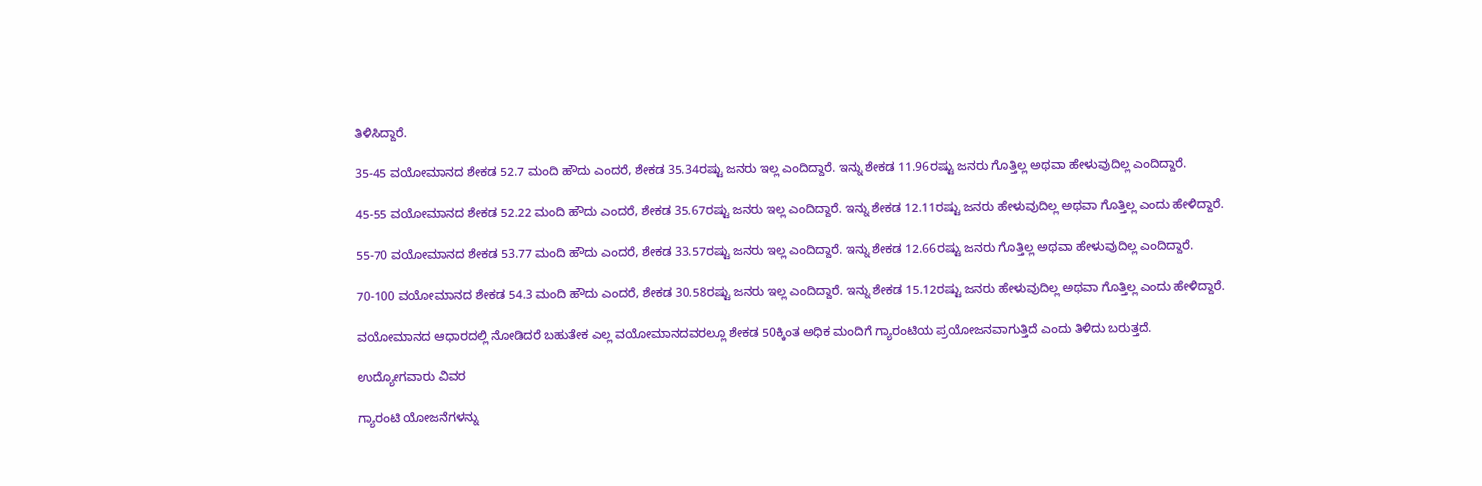ತಿಳಿಸಿದ್ದಾರೆ.

35-45 ವಯೋಮಾನದ ಶೇಕಡ 52.7 ಮಂದಿ ಹೌದು ಎಂದರೆ, ಶೇಕಡ 35.34ರಷ್ಟು ಜನರು ಇಲ್ಲ ಎಂದಿದ್ದಾರೆ. ಇನ್ನು ಶೇಕಡ 11.96ರಷ್ಟು ಜನರು ಗೊತ್ತಿಲ್ಲ ಅಥವಾ ಹೇಳುವುದಿಲ್ಲ ಎಂದಿದ್ದಾರೆ.

45-55 ವಯೋಮಾನದ ಶೇಕಡ 52.22 ಮಂದಿ ಹೌದು ಎಂದರೆ, ಶೇಕಡ 35.67ರಷ್ಟು ಜನರು ಇಲ್ಲ ಎಂದಿದ್ದಾರೆ. ಇನ್ನು ಶೇಕಡ 12.11ರಷ್ಟು ಜನರು ಹೇಳುವುದಿಲ್ಲ ಅಥವಾ ಗೊತ್ತಿಲ್ಲ ಎಂದು ಹೇಳಿದ್ದಾರೆ.

55-70 ವಯೋಮಾನದ ಶೇಕಡ 53.77 ಮಂದಿ ಹೌದು ಎಂದರೆ, ಶೇಕಡ 33.57ರಷ್ಟು ಜನರು ಇಲ್ಲ ಎಂದಿದ್ದಾರೆ. ಇನ್ನು ಶೇಕಡ 12.66ರಷ್ಟು ಜನರು ಗೊತ್ತಿಲ್ಲ ಅಥವಾ ಹೇಳುವುದಿಲ್ಲ ಎಂದಿದ್ದಾರೆ.

70-100 ವಯೋಮಾನದ ಶೇಕಡ 54.3 ಮಂದಿ ಹೌದು ಎಂದರೆ, ಶೇಕಡ 30.58ರಷ್ಟು ಜನರು ಇಲ್ಲ ಎಂದಿದ್ದಾರೆ. ಇನ್ನು ಶೇಕಡ 15.12ರಷ್ಟು ಜನರು ಹೇಳುವುದಿಲ್ಲ ಅಥವಾ ಗೊತ್ತಿಲ್ಲ ಎಂದು ಹೇಳಿದ್ದಾರೆ.

ವಯೋಮಾನದ ಆಧಾರದಲ್ಲಿ ನೋಡಿದರೆ ಬಹುತೇಕ ಎಲ್ಲ ವಯೋಮಾನದವರಲ್ಲೂ ಶೇಕಡ 50ಕ್ಕಿಂತ ಅಧಿಕ ಮಂದಿಗೆ ಗ್ಯಾರಂಟಿಯ ಪ್ರಯೋಜನವಾಗುತ್ತಿದೆ ಎಂದು ತಿಳಿದು ಬರುತ್ತದೆ.

ಉದ್ಯೋಗವಾರು ವಿವರ

ಗ್ಯಾರಂಟಿ ಯೋಜನೆಗಳನ್ನು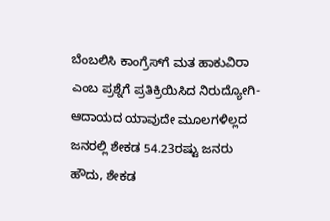ಬೆಂಬಲಿಸಿ ಕಾಂಗ್ರೆಸ್‌ಗೆ ಮತ ಹಾಕುವಿರಾ ಎಂಬ ಪ್ರಶ್ನೆಗೆ ಪ್ರತಿಕ್ರಿಯಿಸಿದ ನಿರುದ್ಯೋಗಿ- ಆದಾಯದ ಯಾವುದೇ ಮೂಲಗಳಿಲ್ಲದ ಜನರಲ್ಲಿ ಶೇಕಡ 54.23ರಷ್ಟು ಜನರು ಹೌದು, ಶೇಕಡ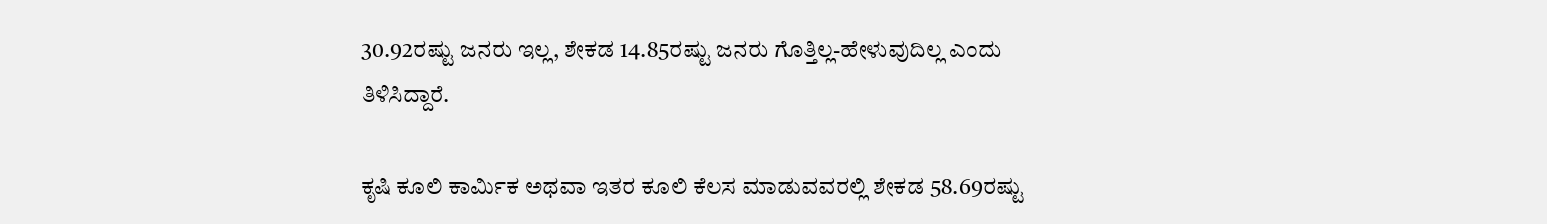30.92ರಷ್ಟು ಜನರು ಇಲ್ಲ, ಶೇಕಡ 14.85ರಷ್ಟು ಜನರು ಗೊತ್ತಿಲ್ಲ-ಹೇಳುವುದಿಲ್ಲ ಎಂದು ತಿಳಿಸಿದ್ದಾರೆ.

ಕೃಷಿ ಕೂಲಿ ಕಾರ್ಮಿಕ ಅಥವಾ ಇತರ ಕೂಲಿ ಕೆಲಸ ಮಾಡುವವರಲ್ಲಿ ಶೇಕಡ 58.69ರಷ್ಟು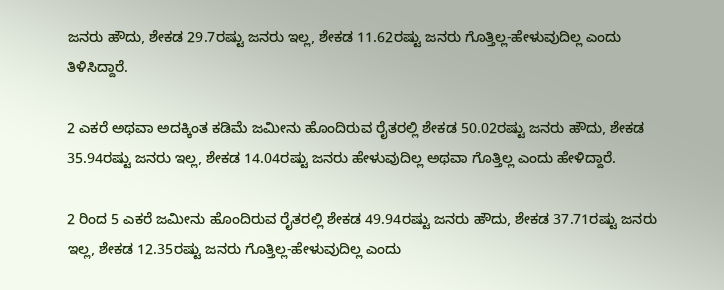ಜನರು ಹೌದು, ಶೇಕಡ 29.7ರಷ್ಟು ಜನರು ಇಲ್ಲ, ಶೇಕಡ 11.62ರಷ್ಟು ಜನರು ಗೊತ್ತಿಲ್ಲ-ಹೇಳುವುದಿಲ್ಲ ಎಂದು ತಿಳಿಸಿದ್ದಾರೆ.

2 ಎಕರೆ ಅಥವಾ ಅದಕ್ಕಿಂತ ಕಡಿಮೆ ಜಮೀನು ಹೊಂದಿರುವ ರೈತರಲ್ಲಿ ಶೇಕಡ 50.02ರಷ್ಟು ಜನರು ಹೌದು, ಶೇಕಡ 35.94ರಷ್ಟು ಜನರು ಇಲ್ಲ, ಶೇಕಡ 14.04ರಷ್ಟು ಜನರು ಹೇಳುವುದಿಲ್ಲ ಅಥವಾ ಗೊತ್ತಿಲ್ಲ ಎಂದು ಹೇಳಿದ್ದಾರೆ.

2 ರಿಂದ 5 ಎಕರೆ ಜಮೀನು ಹೊಂದಿರುವ ರೈತರಲ್ಲಿ ಶೇಕಡ 49.94ರಷ್ಟು ಜನರು ಹೌದು, ಶೇಕಡ 37.71ರಷ್ಟು ಜನರು ಇಲ್ಲ, ಶೇಕಡ 12.35ರಷ್ಟು ಜನರು ಗೊತ್ತಿಲ್ಲ-ಹೇಳುವುದಿಲ್ಲ ಎಂದು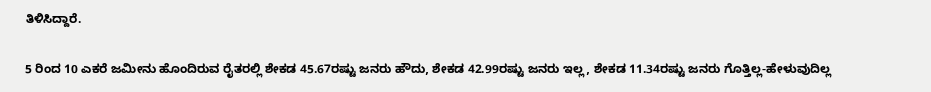ತಿಳಿಸಿದ್ದಾರೆ.

5 ರಿಂದ 10 ಎಕರೆ ಜಮೀನು ಹೊಂದಿರುವ ರೈತರಲ್ಲಿ ಶೇಕಡ 45.67ರಷ್ಟು ಜನರು ಹೌದು, ಶೇಕಡ 42.99ರಷ್ಟು ಜನರು ಇಲ್ಲ, ಶೇಕಡ 11.34ರಷ್ಟು ಜನರು ಗೊತ್ತಿಲ್ಲ-ಹೇಳುವುದಿಲ್ಲ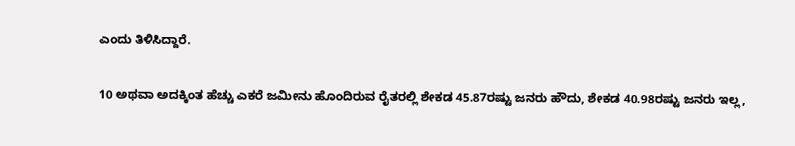ಎಂದು ತಿಳಿಸಿದ್ದಾರೆ.

10 ಅಥವಾ ಅದಕ್ಕಿಂತ ಹೆಚ್ಚು ಎಕರೆ ಜಮೀನು ಹೊಂದಿರುವ ರೈತರಲ್ಲಿ ಶೇಕಡ 45.87ರಷ್ಟು ಜನರು ಹೌದು, ಶೇಕಡ 40.98ರಷ್ಟು ಜನರು ಇಲ್ಲ,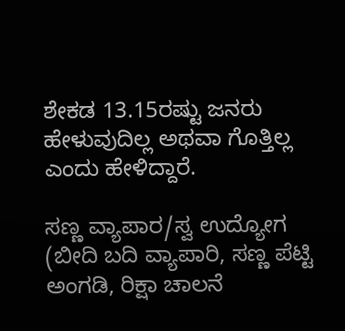ಶೇಕಡ 13.15ರಷ್ಟು ಜನರು ಹೇಳುವುದಿಲ್ಲ ಅಥವಾ ಗೊತ್ತಿಲ್ಲ ಎಂದು ಹೇಳಿದ್ದಾರೆ.

ಸಣ್ಣ ವ್ಯಾಪಾರ/ಸ್ವ ಉದ್ಯೋಗ (ಬೀದಿ ಬದಿ ವ್ಯಾಪಾರಿ, ಸಣ್ಣ ಪೆಟ್ಟಿ ಅಂಗಡಿ, ರಿಕ್ಷಾ ಚಾಲನೆ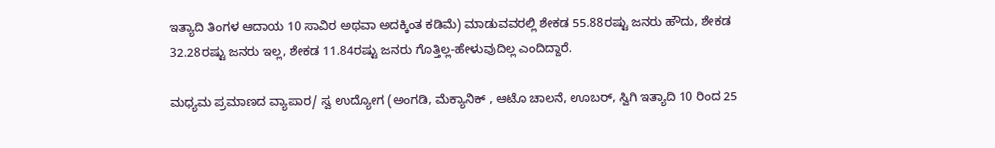ಇತ್ಯಾದಿ ತಿಂಗಳ ಆದಾಯ 10 ಸಾವಿರ ಅಥವಾ ಅದಕ್ಕಿಂತ ಕಡಿಮೆ) ಮಾಡುವವರಲ್ಲಿ ಶೇಕಡ 55.88ರಷ್ಟು ಜನರು ಹೌದು, ಶೇಕಡ 32.28ರಷ್ಟು ಜನರು ಇಲ್ಲ, ಶೇಕಡ 11.84ರಷ್ಟು ಜನರು ಗೊತ್ತಿಲ್ಲ-ಹೇಳುವುದಿಲ್ಲ ಎಂದಿದ್ದಾರೆ.

ಮಧ್ಯಮ ಪ್ರಮಾಣದ ವ್ಯಾಪಾರ/ ಸ್ವ ಉದ್ಯೋಗ (ಅಂಗಡಿ, ಮೆಕ್ಯಾನಿಕ್ , ಆಟೊ ಚಾಲನೆ, ಊಬರ್, ಸ್ವಿಗಿ ಇತ್ಯಾದಿ 10 ರಿಂದ 25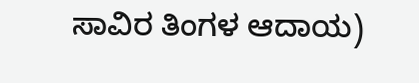ಸಾವಿರ ತಿಂಗಳ ಆದಾಯ)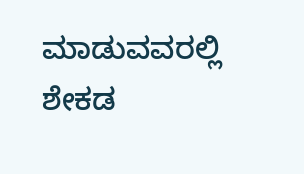ಮಾಡುವವರಲ್ಲಿ ಶೇಕಡ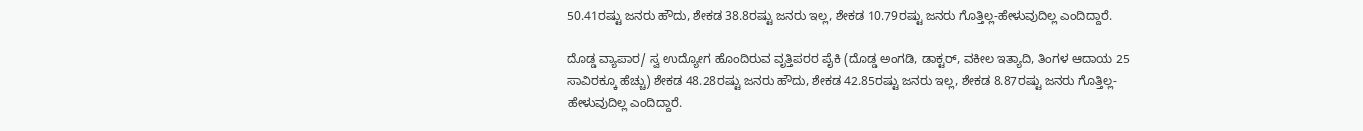50.41ರಷ್ಟು ಜನರು ಹೌದು, ಶೇಕಡ 38.8ರಷ್ಟು ಜನರು ಇಲ್ಲ, ಶೇಕಡ 10.79ರಷ್ಟು ಜನರು ಗೊತ್ತಿಲ್ಲ-ಹೇಳುವುದಿಲ್ಲ ಎಂದಿದ್ದಾರೆ.

ದೊಡ್ಡ ವ್ಯಾಪಾರ/ ಸ್ವ ಉದ್ಯೋಗ ಹೊಂದಿರುವ ವೃತ್ತಿಪರರ ಪೈಕಿ (ದೊಡ್ಡ ಅಂಗಡಿ, ಡಾಕ್ಟರ್, ವಕೀಲ ಇತ್ಯಾದಿ, ತಿಂಗಳ ಆದಾಯ 25 ಸಾವಿರಕ್ಕೂ ಹೆಚ್ಚು) ಶೇಕಡ 48.28ರಷ್ಟು ಜನರು ಹೌದು, ಶೇಕಡ 42.85ರಷ್ಟು ಜನರು ಇಲ್ಲ, ಶೇಕಡ 8.87ರಷ್ಟು ಜನರು ಗೊತ್ತಿಲ್ಲ-ಹೇಳುವುದಿಲ್ಲ ಎಂದಿದ್ದಾರೆ.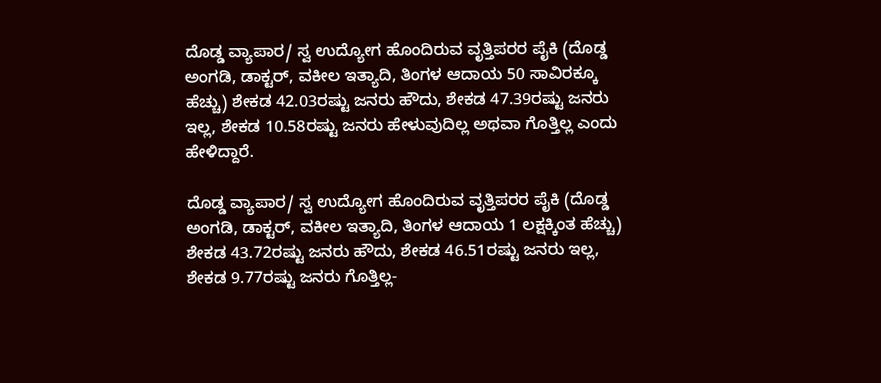ದೊಡ್ಡ ವ್ಯಾಪಾರ/ ಸ್ವ ಉದ್ಯೋಗ ಹೊಂದಿರುವ ವೃತ್ತಿಪರರ ಪೈಕಿ (ದೊಡ್ಡ ಅಂಗಡಿ, ಡಾಕ್ಟರ್, ವಕೀಲ ಇತ್ಯಾದಿ, ತಿಂಗಳ ಆದಾಯ 50 ಸಾವಿರಕ್ಕೂ ಹೆಚ್ಚು) ಶೇಕಡ 42.03ರಷ್ಟು ಜನರು ಹೌದು, ಶೇಕಡ 47.39ರಷ್ಟು ಜನರು ಇಲ್ಲ, ಶೇಕಡ 10.58ರಷ್ಟು ಜನರು ಹೇಳುವುದಿಲ್ಲ ಅಥವಾ ಗೊತ್ತಿಲ್ಲ ಎಂದು ಹೇಳಿದ್ದಾರೆ.

ದೊಡ್ಡ ವ್ಯಾಪಾರ/ ಸ್ವ ಉದ್ಯೋಗ ಹೊಂದಿರುವ ವೃತ್ತಿಪರರ ಪೈಕಿ (ದೊಡ್ಡ ಅಂಗಡಿ, ಡಾಕ್ಟರ್, ವಕೀಲ ಇತ್ಯಾದಿ, ತಿಂಗಳ ಆದಾಯ 1 ಲಕ್ಷಕ್ಕಿಂತ ಹೆಚ್ಚು) ಶೇಕಡ 43.72ರಷ್ಟು ಜನರು ಹೌದು, ಶೇಕಡ 46.51ರಷ್ಟು ಜನರು ಇಲ್ಲ, ಶೇಕಡ 9.77ರಷ್ಟು ಜನರು ಗೊತ್ತಿಲ್ಲ-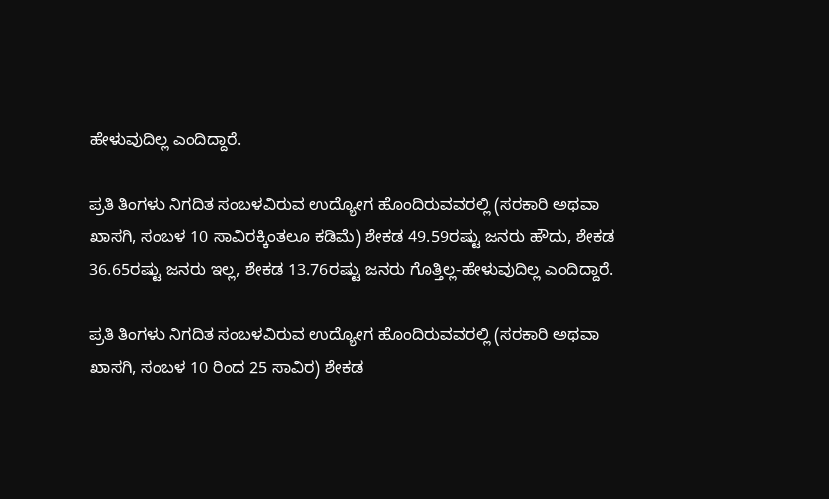ಹೇಳುವುದಿಲ್ಲ ಎಂದಿದ್ದಾರೆ.

ಪ್ರತಿ ತಿಂಗಳು ನಿಗದಿತ ಸಂಬಳವಿರುವ ಉದ್ಯೋಗ ಹೊಂದಿರುವವರಲ್ಲಿ (ಸರಕಾರಿ ಅಥವಾ ಖಾಸಗಿ, ಸಂಬಳ 10 ಸಾವಿರಕ್ಕಿಂತಲೂ ಕಡಿಮೆ) ಶೇಕಡ 49.59ರಷ್ಟು ಜನರು ಹೌದು, ಶೇಕಡ 36.65ರಷ್ಟು ಜನರು ಇಲ್ಲ, ಶೇಕಡ 13.76ರಷ್ಟು ಜನರು ಗೊತ್ತಿಲ್ಲ-ಹೇಳುವುದಿಲ್ಲ ಎಂದಿದ್ದಾರೆ.

ಪ್ರತಿ ತಿಂಗಳು ನಿಗದಿತ ಸಂಬಳವಿರುವ ಉದ್ಯೋಗ ಹೊಂದಿರುವವರಲ್ಲಿ (ಸರಕಾರಿ ಅಥವಾ ಖಾಸಗಿ, ಸಂಬಳ 10 ರಿಂದ 25 ಸಾವಿರ) ಶೇಕಡ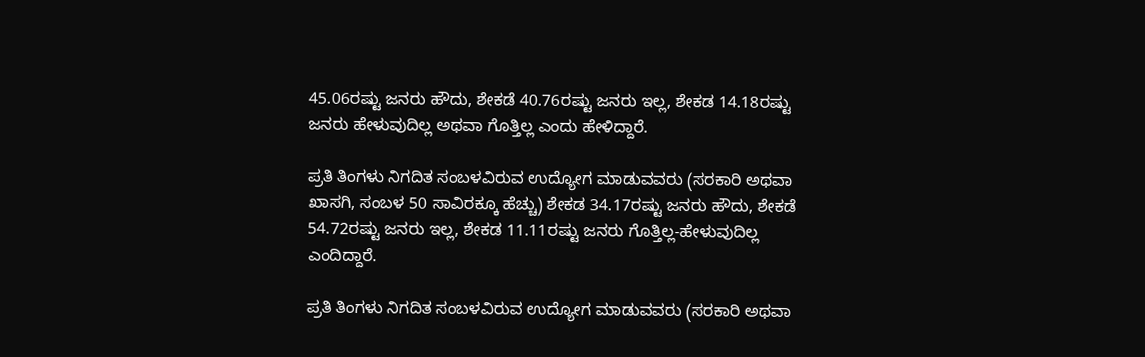45.06ರಷ್ಟು ಜನರು ಹೌದು, ಶೇಕಡೆ 40.76ರಷ್ಟು ಜನರು ಇಲ್ಲ, ಶೇಕಡ 14.18ರಷ್ಟು ಜನರು ಹೇಳುವುದಿಲ್ಲ ಅಥವಾ ಗೊತ್ತಿಲ್ಲ ಎಂದು ಹೇಳಿದ್ದಾರೆ.

ಪ್ರತಿ ತಿಂಗಳು ನಿಗದಿತ ಸಂಬಳವಿರುವ ಉದ್ಯೋಗ ಮಾಡುವವರು (ಸರಕಾರಿ ಅಥವಾ ಖಾಸಗಿ, ಸಂಬಳ 50 ಸಾವಿರಕ್ಕೂ ಹೆಚ್ಚು) ಶೇಕಡ 34.17ರಷ್ಟು ಜನರು ಹೌದು, ಶೇಕಡೆ 54.72ರಷ್ಟು ಜನರು ಇಲ್ಲ, ಶೇಕಡ 11.11ರಷ್ಟು ಜನರು ಗೊತ್ತಿಲ್ಲ-ಹೇಳುವುದಿಲ್ಲ ಎಂದಿದ್ದಾರೆ.

ಪ್ರತಿ ತಿಂಗಳು ನಿಗದಿತ ಸಂಬಳವಿರುವ ಉದ್ಯೋಗ ಮಾಡುವವರು (ಸರಕಾರಿ ಅಥವಾ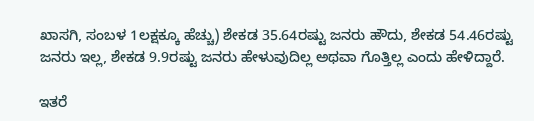ಖಾಸಗಿ, ಸಂಬಳ 1ಲಕ್ಷಕ್ಕೂ ಹೆಚ್ಚು) ಶೇಕಡ 35.64ರಷ್ಟು ಜನರು ಹೌದು, ಶೇಕಡ 54.46ರಷ್ಟು ಜನರು ಇಲ್ಲ, ಶೇಕಡ 9.9ರಷ್ಟು ಜನರು ಹೇಳುವುದಿಲ್ಲ ಅಥವಾ ಗೊತ್ತಿಲ್ಲ ಎಂದು ಹೇಳಿದ್ದಾರೆ.

ಇತರೆ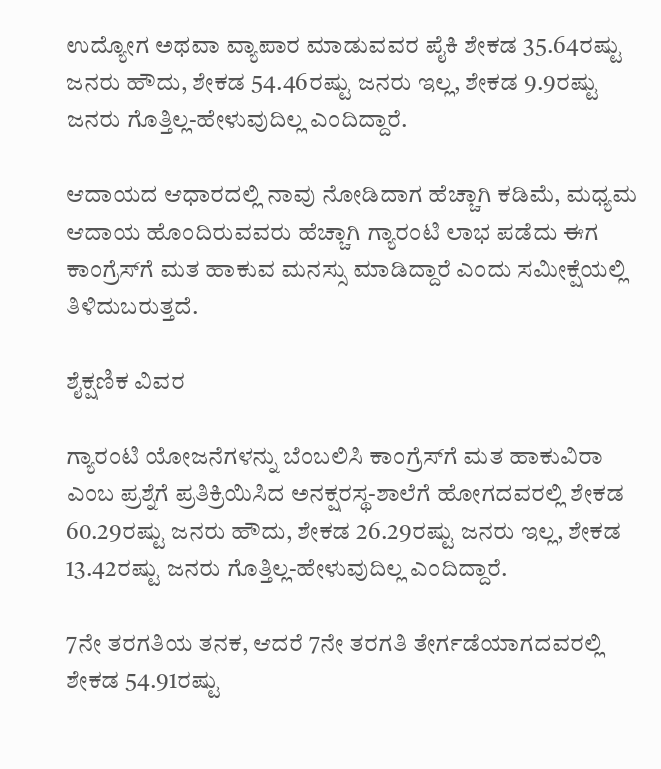ಉದ್ಯೋಗ ಅಥವಾ ವ್ಯಾಪಾರ ಮಾಡುವವರ ಪೈಕಿ ಶೇಕಡ 35.64ರಷ್ಟು ಜನರು ಹೌದು, ಶೇಕಡ 54.46ರಷ್ಟು ಜನರು ಇಲ್ಲ, ಶೇಕಡ 9.9ರಷ್ಟು ಜನರು ಗೊತ್ತಿಲ್ಲ-ಹೇಳುವುದಿಲ್ಲ ಎಂದಿದ್ದಾರೆ.

ಆದಾಯದ ಆಧಾರದಲ್ಲಿ ನಾವು ನೋಡಿದಾಗ ಹೆಚ್ಚಾಗಿ ಕಡಿಮೆ, ಮಧ್ಯಮ ಆದಾಯ ಹೊಂದಿರುವವರು ಹೆಚ್ಚಾಗಿ ಗ್ಯಾರಂಟಿ ಲಾಭ ಪಡೆದು ಈಗ ಕಾಂಗ್ರೆಸ್‌ಗೆ ಮತ ಹಾಕುವ ಮನಸ್ಸು ಮಾಡಿದ್ದಾರೆ ಎಂದು ಸಮೀಕ್ಷೆಯಲ್ಲಿ ತಿಳಿದುಬರುತ್ತದೆ.

ಶೈಕ್ಷಣಿಕ ವಿವರ

ಗ್ಯಾರಂಟಿ ಯೋಜನೆಗಳನ್ನು ಬೆಂಬಲಿಸಿ ಕಾಂಗ್ರೆಸ್‌ಗೆ ಮತ ಹಾಕುವಿರಾ ಎಂಬ ಪ್ರಶ್ನೆಗೆ ಪ್ರತಿಕ್ರಿಯಿಸಿದ ಅನಕ್ಷರಸ್ಥ-ಶಾಲೆಗೆ ಹೋಗದವರಲ್ಲಿ ಶೇಕಡ 60.29ರಷ್ಟು ಜನರು ಹೌದು, ಶೇಕಡ 26.29ರಷ್ಟು ಜನರು ಇಲ್ಲ, ಶೇಕಡ 13.42ರಷ್ಟು ಜನರು ಗೊತ್ತಿಲ್ಲ-ಹೇಳುವುದಿಲ್ಲ ಎಂದಿದ್ದಾರೆ.

7ನೇ ತರಗತಿಯ ತನಕ, ಆದರೆ 7ನೇ ತರಗತಿ ತೇರ್ಗಡೆಯಾಗದವರಲ್ಲಿ ಶೇಕಡ 54.91ರಷ್ಟು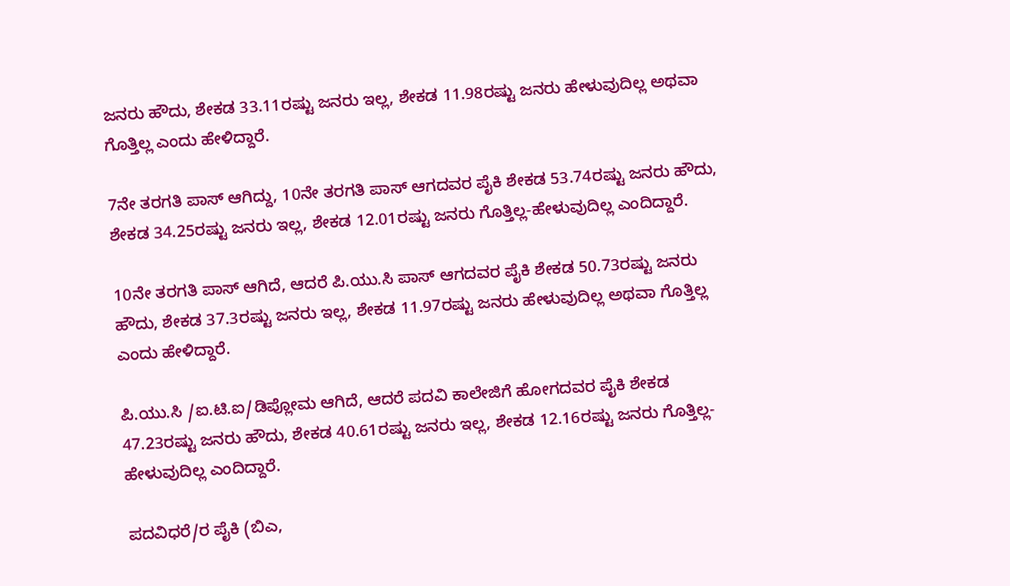ಜನರು ಹೌದು, ಶೇಕಡ 33.11ರಷ್ಟು ಜನರು ಇಲ್ಲ, ಶೇಕಡ 11.98ರಷ್ಟು ಜನರು ಹೇಳುವುದಿಲ್ಲ ಅಥವಾ ಗೊತ್ತಿಲ್ಲ ಎಂದು ಹೇಳಿದ್ದಾರೆ.

7ನೇ ತರಗತಿ ಪಾಸ್ ಆಗಿದ್ದು, 10ನೇ ತರಗತಿ ಪಾಸ್ ಆಗದವರ ಪೈಕಿ ಶೇಕಡ 53.74ರಷ್ಟು ಜನರು ಹೌದು, ಶೇಕಡ 34.25ರಷ್ಟು ಜನರು ಇಲ್ಲ, ಶೇಕಡ 12.01ರಷ್ಟು ಜನರು ಗೊತ್ತಿಲ್ಲ-ಹೇಳುವುದಿಲ್ಲ ಎಂದಿದ್ದಾರೆ.

10ನೇ ತರಗತಿ ಪಾಸ್ ಆಗಿದೆ, ಆದರೆ ಪಿ.ಯು.ಸಿ ಪಾಸ್ ಆಗದವರ ಪೈಕಿ ಶೇಕಡ 50.73ರಷ್ಟು ಜನರು ಹೌದು, ಶೇಕಡ 37.3ರಷ್ಟು ಜನರು ಇಲ್ಲ, ಶೇಕಡ 11.97ರಷ್ಟು ಜನರು ಹೇಳುವುದಿಲ್ಲ ಅಥವಾ ಗೊತ್ತಿಲ್ಲ ಎಂದು ಹೇಳಿದ್ದಾರೆ.

ಪಿ.ಯು.ಸಿ /ಐ.ಟಿ.ಐ/ಡಿಪ್ಲೋಮ ಆಗಿದೆ, ಆದರೆ ಪದವಿ ಕಾಲೇಜಿಗೆ ಹೋಗದವರ ಪೈಕಿ ಶೇಕಡ 47.23ರಷ್ಟು ಜನರು ಹೌದು, ಶೇಕಡ 40.61ರಷ್ಟು ಜನರು ಇಲ್ಲ, ಶೇಕಡ 12.16ರಷ್ಟು ಜನರು ಗೊತ್ತಿಲ್ಲ-ಹೇಳುವುದಿಲ್ಲ ಎಂದಿದ್ದಾರೆ.

ಪದವಿಧರೆ/ರ ಪೈಕಿ (ಬಿಎ,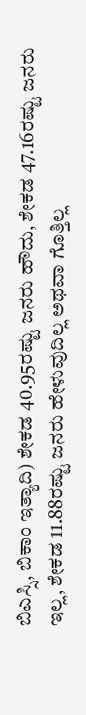ಬಿಎಸ್ಸಿ, ಬಿಕಾಂ ಇತ್ಯಾದಿ) ಶೇಕಡ 40.95ರಷ್ಟು ಜನರು ಹೌದು, ಶೇಕಡ 47.16ರಷ್ಟು ಜನರು ಇಲ್ಲ, ಶೇಕಡ 11.88ರಷ್ಟು ಜನರು ಹೇಳುವುದಿಲ್ಲ ಅಥವಾ ಗೊತ್ತಿಲ್ಲ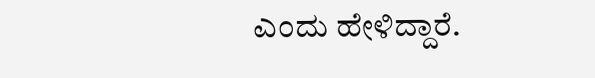ಎಂದು ಹೇಳಿದ್ದಾರೆ.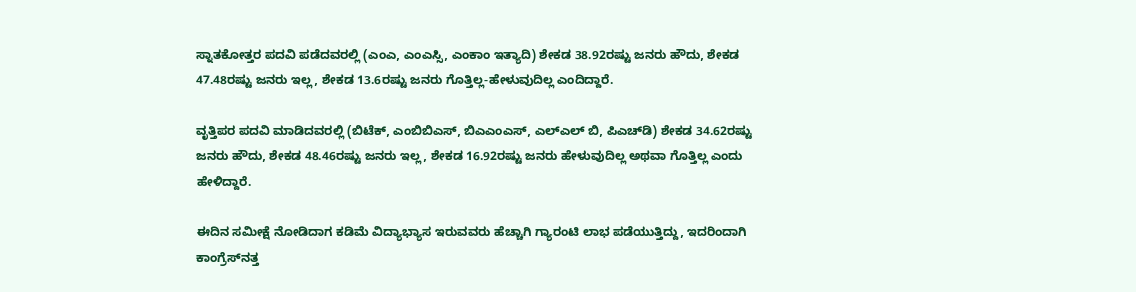ಸ್ನಾತಕೋತ್ತರ ಪದವಿ ಪಡೆದವರಲ್ಲಿ (ಎಂಎ, ಎಂಎಸ್ಸಿ, ಎಂಕಾಂ ಇತ್ಯಾದಿ) ಶೇಕಡ 38.92ರಷ್ಟು ಜನರು ಹೌದು, ಶೇಕಡ 47.48ರಷ್ಟು ಜನರು ಇಲ್ಲ, ಶೇಕಡ 13.6ರಷ್ಟು ಜನರು ಗೊತ್ತಿಲ್ಲ-ಹೇಳುವುದಿಲ್ಲ ಎಂದಿದ್ದಾರೆ.

ವೃತ್ತಿಪರ ಪದವಿ ಮಾಡಿದವರಲ್ಲಿ (ಬಿಟೆಕ್, ಎಂಬಿಬಿಎಸ್, ಬಿಎಎಂಎಸ್, ಎಲ್ಎಲ್ ಬಿ, ಪಿಎಚ್‌ಡಿ) ಶೇಕಡ 34.62ರಷ್ಟು ಜನರು ಹೌದು, ಶೇಕಡ 48.46ರಷ್ಟು ಜನರು ಇಲ್ಲ, ಶೇಕಡ 16.92ರಷ್ಟು ಜನರು ಹೇಳುವುದಿಲ್ಲ ಅಥವಾ ಗೊತ್ತಿಲ್ಲ ಎಂದು ಹೇಳಿದ್ದಾರೆ.

ಈದಿನ ಸಮೀಕ್ಷೆ ನೋಡಿದಾಗ ಕಡಿಮೆ ವಿದ್ಯಾಭ್ಯಾಸ ಇರುವವರು ಹೆಚ್ಚಾಗಿ ಗ್ಯಾರಂಟಿ ಲಾಭ ಪಡೆಯುತ್ತಿದ್ದು, ಇದರಿಂದಾಗಿ ಕಾಂಗ್ರೆಸ್‌ನತ್ತ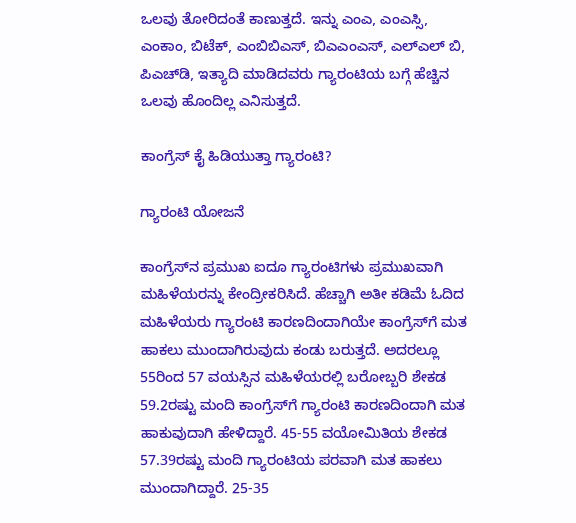ಒಲವು ತೋರಿದಂತೆ ಕಾಣುತ್ತದೆ. ಇನ್ನು ಎಂಎ, ಎಂಎಸ್ಸಿ, ಎಂಕಾಂ, ಬಿಟೆಕ್, ಎಂಬಿಬಿಎಸ್, ಬಿಎಎಂಎಸ್, ಎಲ್ಎಲ್ ಬಿ, ಪಿಎಚ್‌ಡಿ, ಇತ್ಯಾದಿ ಮಾಡಿದವರು ಗ್ಯಾರಂಟಿಯ ಬಗ್ಗೆ ಹೆಚ್ಚಿನ ಒಲವು ಹೊಂದಿಲ್ಲ ಎನಿಸುತ್ತದೆ.

ಕಾಂಗ್ರೆಸ್ ಕೈ ಹಿಡಿಯುತ್ತಾ ಗ್ಯಾರಂಟಿ?

ಗ್ಯಾರಂಟಿ ಯೋಜನೆ

ಕಾಂಗ್ರೆಸ್‌ನ ಪ್ರಮುಖ ಐದೂ ಗ್ಯಾರಂಟಿಗಳು ಪ್ರಮುಖವಾಗಿ ಮಹಿಳೆಯರನ್ನು ಕೇಂದ್ರೀಕರಿಸಿದೆ. ಹೆಚ್ಚಾಗಿ ಅತೀ ಕಡಿಮೆ ಓದಿದ ಮಹಿಳೆಯರು ಗ್ಯಾರಂಟಿ ಕಾರಣದಿಂದಾಗಿಯೇ ಕಾಂಗ್ರೆಸ್‌ಗೆ ಮತ ಹಾಕಲು ಮುಂದಾಗಿರುವುದು ಕಂಡು ಬರುತ್ತದೆ. ಅದರಲ್ಲೂ 55ರಿಂದ 57 ವಯಸ್ಸಿನ ಮಹಿಳೆಯರಲ್ಲಿ ಬರೋಬ್ಬರಿ ಶೇಕಡ 59.2ರಷ್ಟು ಮಂದಿ ಕಾಂಗ್ರೆಸ್‌ಗೆ ಗ್ಯಾರಂಟಿ ಕಾರಣದಿಂದಾಗಿ ಮತ ಹಾಕುವುದಾಗಿ ಹೇಳಿದ್ದಾರೆ. 45-55 ವಯೋಮಿತಿಯ ಶೇಕಡ 57.39ರಷ್ಟು ಮಂದಿ ಗ್ಯಾರಂಟಿಯ ಪರವಾಗಿ ಮತ ಹಾಕಲು ಮುಂದಾಗಿದ್ದಾರೆ. 25-35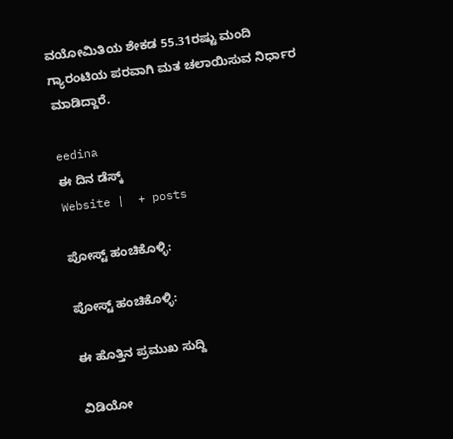ವಯೋಮಿತಿಯ ಶೇಕಡ 55.31ರಷ್ಟು ಮಂದಿ ಗ್ಯಾರಂಟಿಯ ಪರವಾಗಿ ಮತ ಚಲಾಯಿಸುವ ನಿರ್ಧಾರ ಮಾಡಿದ್ದಾರೆ.

eedina
ಈ ದಿನ ಡೆಸ್ಕ್‌
Website |  + posts

ಪೋಸ್ಟ್ ಹಂಚಿಕೊಳ್ಳಿ:

ಪೋಸ್ಟ್ ಹಂಚಿಕೊಳ್ಳಿ:

ಈ ಹೊತ್ತಿನ ಪ್ರಮುಖ ಸುದ್ದಿ

ವಿಡಿಯೋ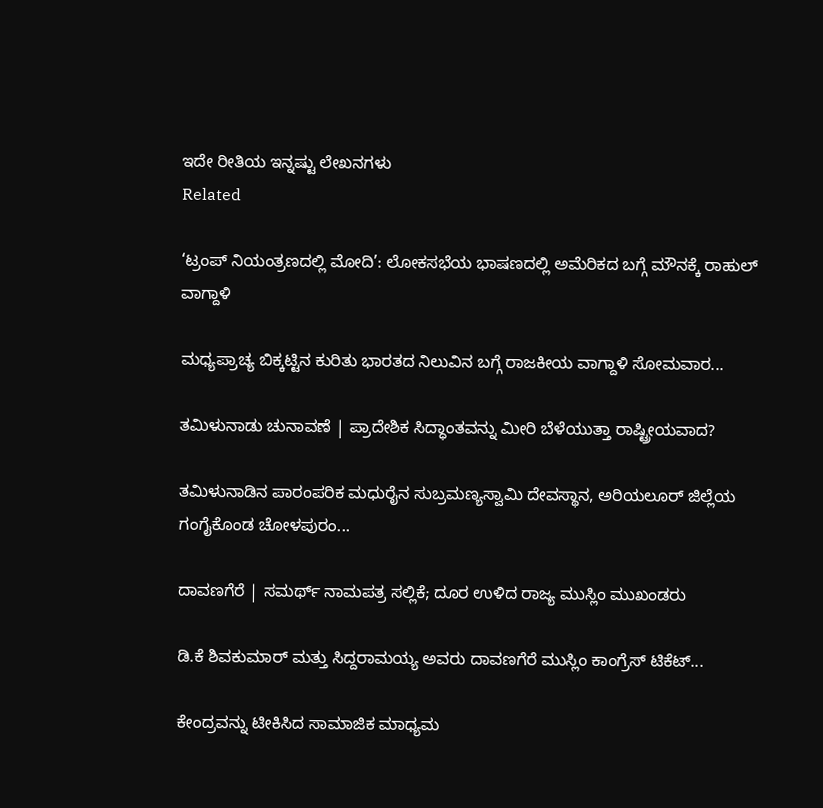ಇದೇ ರೀತಿಯ ಇನ್ನಷ್ಟು ಲೇಖನಗಳು
Related

‘ಟ್ರಂಪ್ ನಿಯಂತ್ರಣದಲ್ಲಿ ಮೋದಿ’: ಲೋಕಸಭೆಯ ಭಾಷಣದಲ್ಲಿ ಅಮೆರಿಕದ ಬಗ್ಗೆ ಮೌನಕ್ಕೆ ರಾಹುಲ್ ವಾಗ್ದಾಳಿ

ಮಧ್ಯಪ್ರಾಚ್ಯ ಬಿಕ್ಕಟ್ಟಿನ ಕುರಿತು ಭಾರತದ ನಿಲುವಿನ ಬಗ್ಗೆ ರಾಜಕೀಯ ವಾಗ್ದಾಳಿ ಸೋಮವಾರ...

ತಮಿಳುನಾಡು ಚುನಾವಣೆ | ಪ್ರಾದೇಶಿಕ ಸಿದ್ಧಾಂತವನ್ನು ಮೀರಿ ಬೆಳೆಯುತ್ತಾ ರಾಷ್ಟ್ರೀಯವಾದ?

ತಮಿಳುನಾಡಿನ ಪಾರಂಪರಿಕ ಮಧುರೈನ ಸುಬ್ರಮಣ್ಯಸ್ವಾಮಿ ದೇವಸ್ಥಾನ, ಅರಿಯಲೂರ್ ಜಿಲ್ಲೆಯ ಗಂಗೈಕೊಂಡ ಚೋಳಪುರಂ...

ದಾವಣಗೆರೆ | ಸಮರ್ಥ್‌ ನಾಮಪತ್ರ ಸಲ್ಲಿಕೆ; ದೂರ ಉಳಿದ ರಾಜ್ಯ ಮುಸ್ಲಿಂ ಮುಖಂಡರು

ಡಿ.ಕೆ ಶಿವಕುಮಾರ್ ಮತ್ತು ಸಿದ್ದರಾಮಯ್ಯ ಅವರು ದಾವಣಗೆರೆ ಮುಸ್ಲಿಂ ಕಾಂಗ್ರೆಸ್‌ ಟಿಕೆಟ್...

ಕೇಂದ್ರವನ್ನು ಟೀಕಿಸಿದ ಸಾಮಾಜಿಕ ಮಾಧ್ಯಮ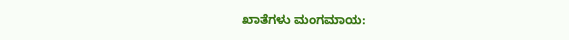ಖಾತೆಗಳು ಮಂಗಮಾಯ: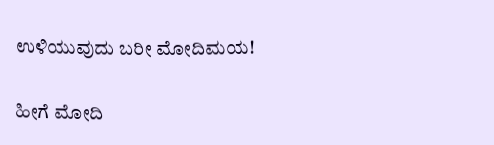ಉಳಿಯುವುದು ಬರೀ ಮೋದಿಮಯ!

ಹೀಗೆ ಮೋದಿ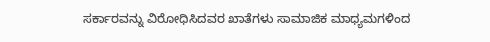ಸರ್ಕಾರವನ್ನು ವಿರೋಧಿಸಿದವರ ಖಾತೆಗಳು ಸಾಮಾಜಿಕ ಮಾಧ್ಯಮಗಳಿಂದ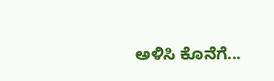ಅಳಿಸಿ ಕೊನೆಗೆ...